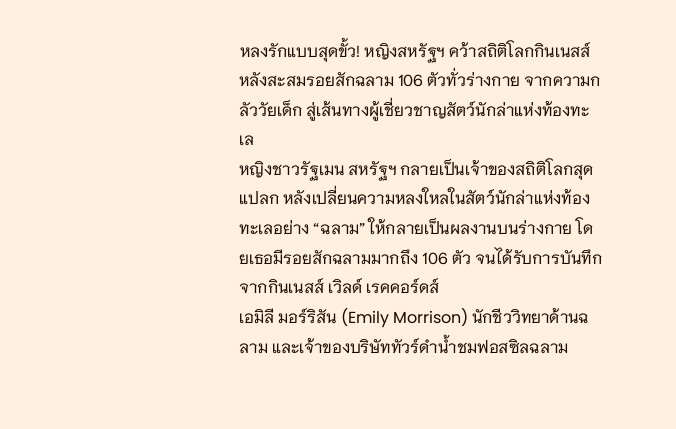หลงรักแบบสุดขั้ว! หญิงสหรัฐฯ คว้าสถิติโลกกินเนสส์ หลังสะสมรอยสักฉลาม 106 ตัวทั่วร่างกาย จากความกลัววัยเด็ก สู่เส้นทางผู้เชี่ยวชาญสัตว์นักล่าแห่งท้องทะเล
หญิงชาวรัฐเมน สหรัฐฯ กลายเป็นเจ้าของสถิติโลกสุดแปลก หลังเปลี่ยนความหลงใหลในสัตว์นักล่าแห่งท้องทะเลอย่าง “ฉลาม” ให้กลายเป็นผลงานบนร่างกาย โดยเธอมีรอยสักฉลามมากถึง 106 ตัว จนได้รับการบันทึกจากกินเนสส์ เวิลด์ เรคคอร์ดส์
เอมิลี มอร์ริสัน (Emily Morrison) นักชีววิทยาด้านฉลาม และเจ้าของบริษัททัวร์ดำน้ำชมฟอสซิลฉลาม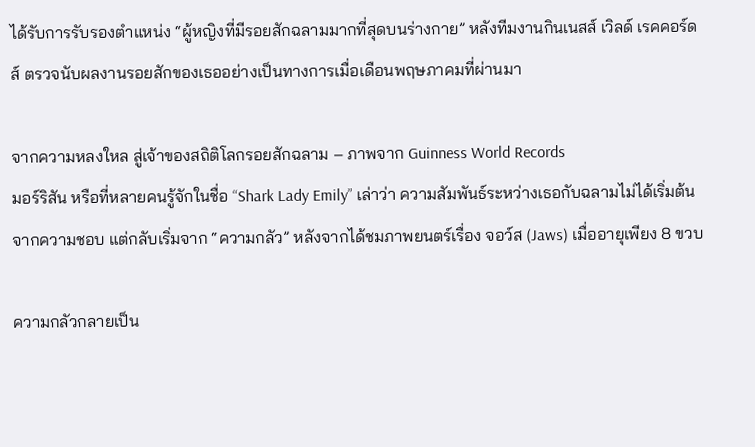ได้รับการรับรองตำแหน่ง “ผู้หญิงที่มีรอยสักฉลามมากที่สุดบนร่างกาย” หลังทีมงานกินเนสส์ เวิลด์ เรคคอร์ดส์ ตรวจนับผลงานรอยสักของเธออย่างเป็นทางการเมื่อเดือนพฤษภาคมที่ผ่านมา

จากความหลงใหล สู่เจ้าของสถิติโลกรอยสักฉลาม – ภาพจาก Guinness World Records
มอร์ริสัน หรือที่หลายคนรู้จักในชื่อ “Shark Lady Emily” เล่าว่า ความสัมพันธ์ระหว่างเธอกับฉลามไม่ได้เริ่มต้นจากความชอบ แต่กลับเริ่มจาก “ความกลัว” หลังจากได้ชมภาพยนตร์เรื่อง จอว์ส (Jaws) เมื่ออายุเพียง 8 ขวบ

ความกลัวกลายเป็น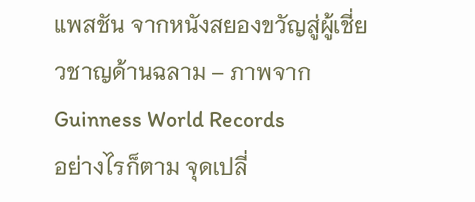แพสชัน จากหนังสยองขวัญสู่ผู้เชี่ยวชาญด้านฉลาม – ภาพจาก Guinness World Records
อย่างไรก็ตาม จุดเปลี่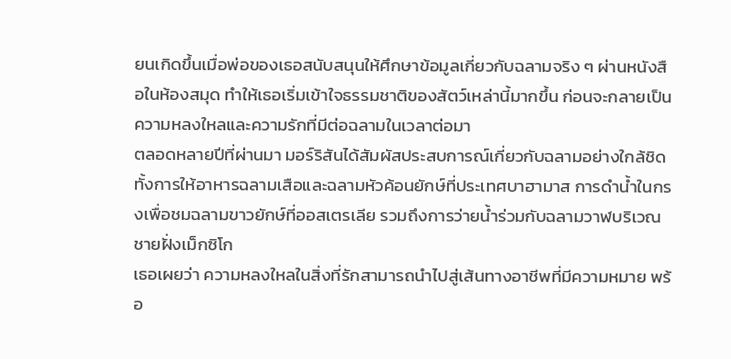ยนเกิดขึ้นเมื่อพ่อของเธอสนับสนุนให้ศึกษาข้อมูลเกี่ยวกับฉลามจริง ๆ ผ่านหนังสือในห้องสมุด ทำให้เธอเริ่มเข้าใจธรรมชาติของสัตว์เหล่านี้มากขึ้น ก่อนจะกลายเป็นความหลงใหลและความรักที่มีต่อฉลามในเวลาต่อมา
ตลอดหลายปีที่ผ่านมา มอร์ริสันได้สัมผัสประสบการณ์เกี่ยวกับฉลามอย่างใกล้ชิด ทั้งการให้อาหารฉลามเสือและฉลามหัวค้อนยักษ์ที่ประเทศบาฮามาส การดำน้ำในกรงเพื่อชมฉลามขาวยักษ์ที่ออสเตรเลีย รวมถึงการว่ายน้ำร่วมกับฉลามวาฬบริเวณชายฝั่งเม็กซิโก
เธอเผยว่า ความหลงใหลในสิ่งที่รักสามารถนำไปสู่เส้นทางอาชีพที่มีความหมาย พร้อ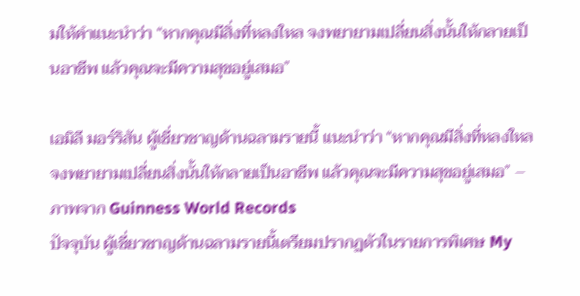มให้คำแนะนำว่า “หากคุณมีสิ่งที่หลงใหล จงพยายามเปลี่ยนสิ่งนั้นให้กลายเป็นอาชีพ แล้วคุณจะมีความสุขอยู่เสมอ”

เอมิลี มอร์ริสัน ผู้เชี่ยวชาญด้านฉลามรายนี้ แนะนำว่า “หากคุณมีสิ่งที่หลงใหล จงพยายามเปลี่ยนสิ่งนั้นให้กลายเป็นอาชีพ แล้วคุณจะมีความสุขอยู่เสมอ” – ภาพจาก Guinness World Records
ปัจจุบัน ผู้เชี่ยวชาญด้านฉลามรายนี้เตรียมปรากฏตัวในรายการพิเศษ My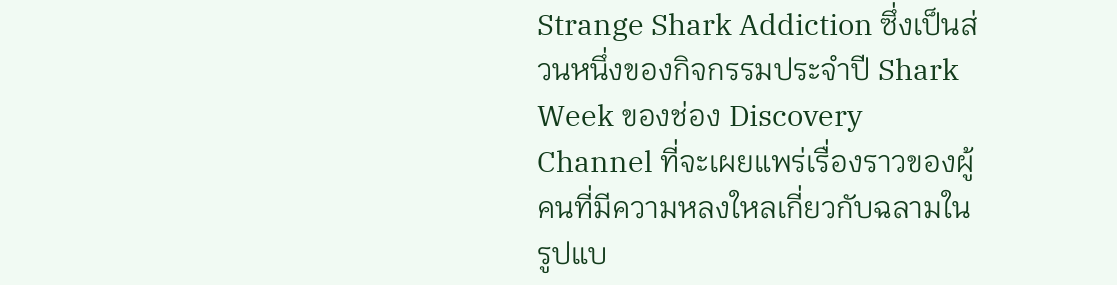Strange Shark Addiction ซึ่งเป็นส่วนหนึ่งของกิจกรรมประจำปี Shark Week ของช่อง Discovery Channel ที่จะเผยแพร่เรื่องราวของผู้คนที่มีความหลงใหลเกี่ยวกับฉลามในรูปแบ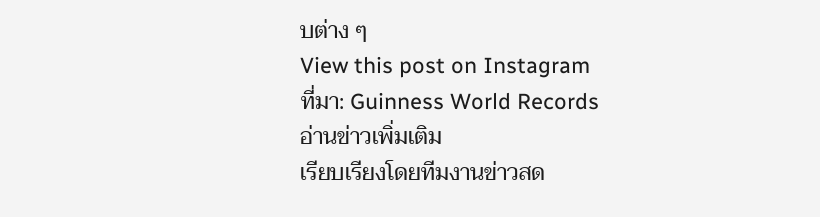บต่าง ๆ
View this post on Instagram
ที่มา: Guinness World Records
อ่านข่าวเพิ่มเติม
เรียบเรียงโดยทีมงานข่าวสด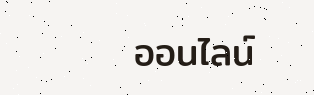ออนไลน์